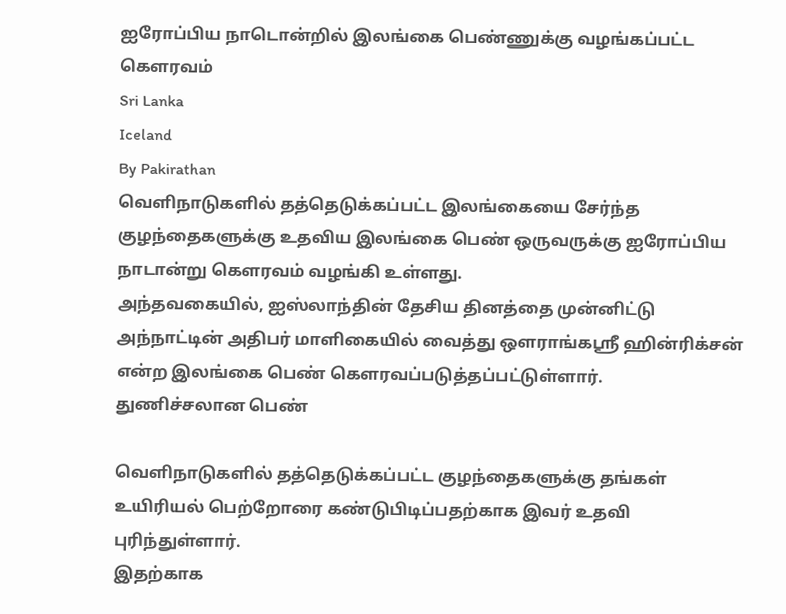ஐரோப்பிய நாடொன்றில் இலங்கை பெண்ணுக்கு வழங்கப்பட்ட கௌரவம்
Sri Lanka
Iceland
By Pakirathan
வெளிநாடுகளில் தத்தெடுக்கப்பட்ட இலங்கையை சேர்ந்த குழந்தைகளுக்கு உதவிய இலங்கை பெண் ஒருவருக்கு ஐரோப்பிய நாடான்று கௌரவம் வழங்கி உள்ளது.
அந்தவகையில், ஐஸ்லாந்தின் தேசிய தினத்தை முன்னிட்டு அந்நாட்டின் அதிபர் மாளிகையில் வைத்து ஔராங்கஸ்ரீ ஹின்ரிக்சன் என்ற இலங்கை பெண் கௌரவப்படுத்தப்பட்டுள்ளார்.
துணிச்சலான பெண்

வெளிநாடுகளில் தத்தெடுக்கப்பட்ட குழந்தைகளுக்கு தங்கள் உயிரியல் பெற்றோரை கண்டுபிடிப்பதற்காக இவர் உதவி புரிந்துள்ளார்.
இதற்காக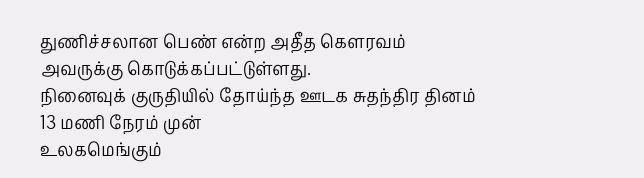துணிச்சலான பெண் என்ற அதீத கௌரவம் அவருக்கு கொடுக்கப்பட்டுள்ளது.
நினைவுக் குருதியில் தோய்ந்த ஊடக சுதந்திர தினம் 13 மணி நேரம் முன்
உலகமெங்கும்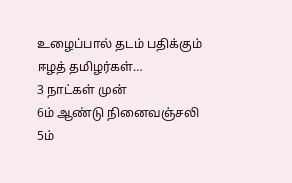உழைப்பால் தடம் பதிக்கும் ஈழத் தமிழர்கள்…
3 நாட்கள் முன்
6ம் ஆண்டு நினைவஞ்சலி
5ம்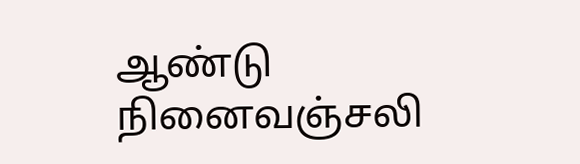ஆண்டு நினைவஞ்சலி